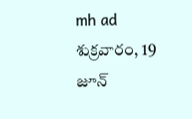mh ad
శుక్రవారం, 19 జూన్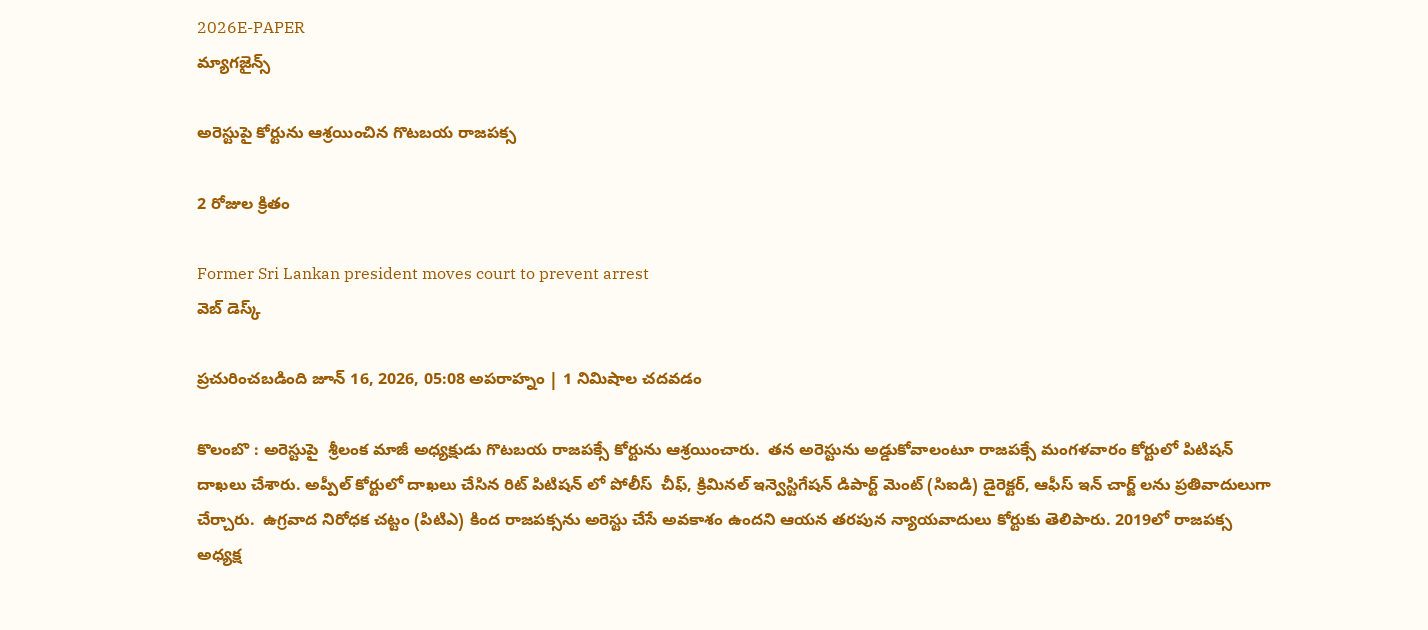2026E-PAPER
మ్యాగజైన్స్

అరెస్టుపై కోర్టును ఆశ్రయించిన గొటబయ రాజపక్స

2 రోజుల క్రితం

Former Sri Lankan president moves court to prevent arrest
వెబ్ డెస్క్

ప్రచురించబడింది జూన్ 16, 2026, 05:08 అపరాహ్నం | 1 నిమిషాల చదవడం

కొలంబొ : అరెస్టుపై  శ్రీలంక మాజీ అధ్యక్షుడు గొటబయ రాజపక్సే కోర్టును ఆశ్రయించారు.  తన అరెస్టును అడ్డుకోవాలంటూ రాజపక్సే మంగళవారం కోర్టులో పిటిషన్ దాఖలు చేశారు. అప్పీల్ కోర్టులో దాఖలు చేసిన రిట్ పిటిషన్ లో పోలీస్  చీఫ్, క్రిమినల్ ఇన్వెస్టిగేషన్ డిపార్ట్ మెంట్ (సిఐడి) డైరెక్టర్, ఆఫీస్ ఇన్ చార్జ్ లను ప్రతివాదులుగా చేర్చారు.  ఉగ్రవాద నిరోధక చట్టం (పిటిఎ) కింద రాజపక్సను అరెస్టు చేసే అవకాశం ఉందని ఆయన తరపున న్యాయవాదులు కోర్టుకు తెలిపారు. 2019లో రాజపక్స అధ్యక్ష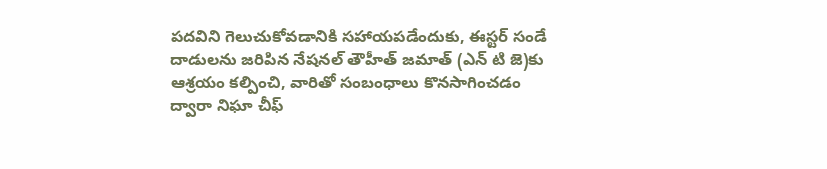పదవిని గెలుచుకోవడానికి సహాయపడేందుకు, ఈస్టర్ సండే దాడులను జరిపిన నేషనల్ తౌహీత్ జమాత్ (ఎన్ టి జె)కు ఆశ్రయం కల్పించి, వారితో సంబంధాలు కొనసాగించడం ద్వారా నిఘా చీఫ్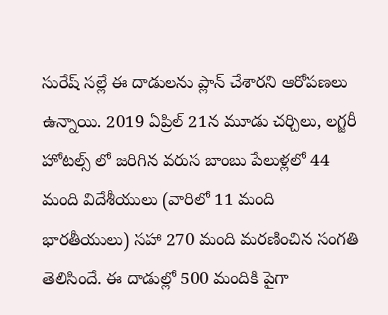సురేష్ సల్లే ఈ దాడులను ప్లాన్ చేశారని ఆరోపణలు ఉన్నాయి. 2019 ఏప్రిల్ 21న మూడు చర్చిలు, లగ్జరీ హోటల్స్ లో జరిగిన వరుస బాంబు పేలుళ్లలో 44 మంది విదేశీయులు (వారిలో 11 మంది భారతీయులు) సహా 270 మంది మరణించిన సంగతి తెలిసిందే. ఈ దాడుల్లో 500 మందికి పైగా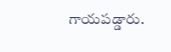గాయపడ్డారు.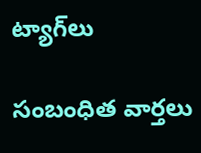ట్యాగ్‌లు

సంబంధిత వార్తలు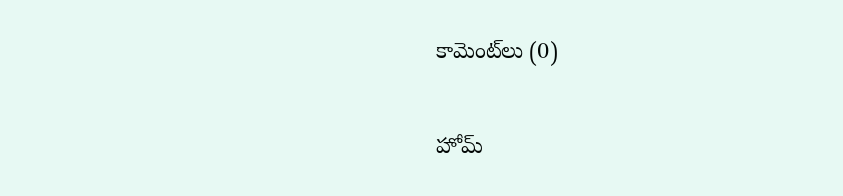కామెంట్‌లు (0)

హోమ్